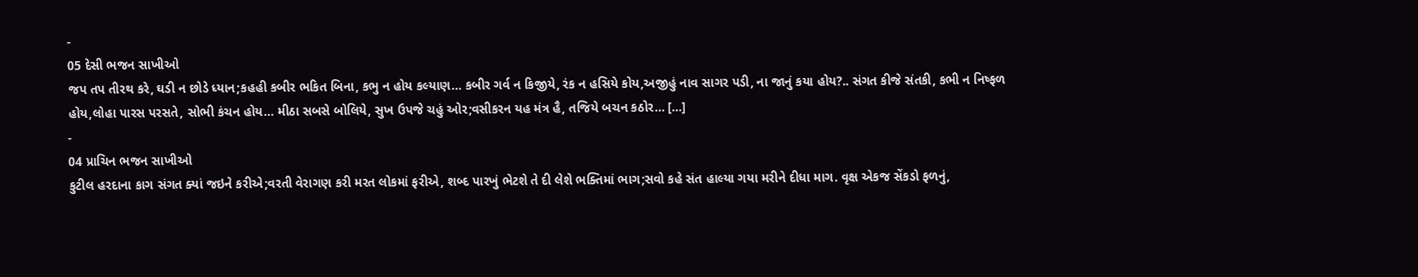-
05 દેસી ભજન સાખીઓ
જપ તપ તીરથ કરે, ઘડી ન છોડે ધ્યાન;કહહી કબીર ભકિત બિના, કભુ ન હોય કલ્યાણ… કબીર ગર્વ ન કિજીયે, રંક ન હસિયે કોય,અજીહું નાવ સાગર પડી, ના જાનું કયા હોય?.. સંગત કીજે સંતકી, કભી ન નિષ્ફળ હોય,લોહા પારસ પરસતે, સોભી કંચન હોય… મીઠા સબસે બોલિયે, સુખ ઉપજે ચહું ઓર;વસીકરન યહ મંત્ર હૈ, તજિયે બચન કઠોર… […]
-
04 પ્રાચિન ભજન સાખીઓ
કુટીલ હરદાના કાગ સંગત ક્યાં જઇને કરીએ;વરતી વેરાગણ કરી મરત લોકમાં ફરીએ, શબ્દ પારખું ભેટશે તે દી લેશે ભક્તિમાં ભાગ;સવો કહે સંત હાલ્યા ગયા મરીને દીધા માગ. વૃક્ષ એકજ સેંકડો ફળનું,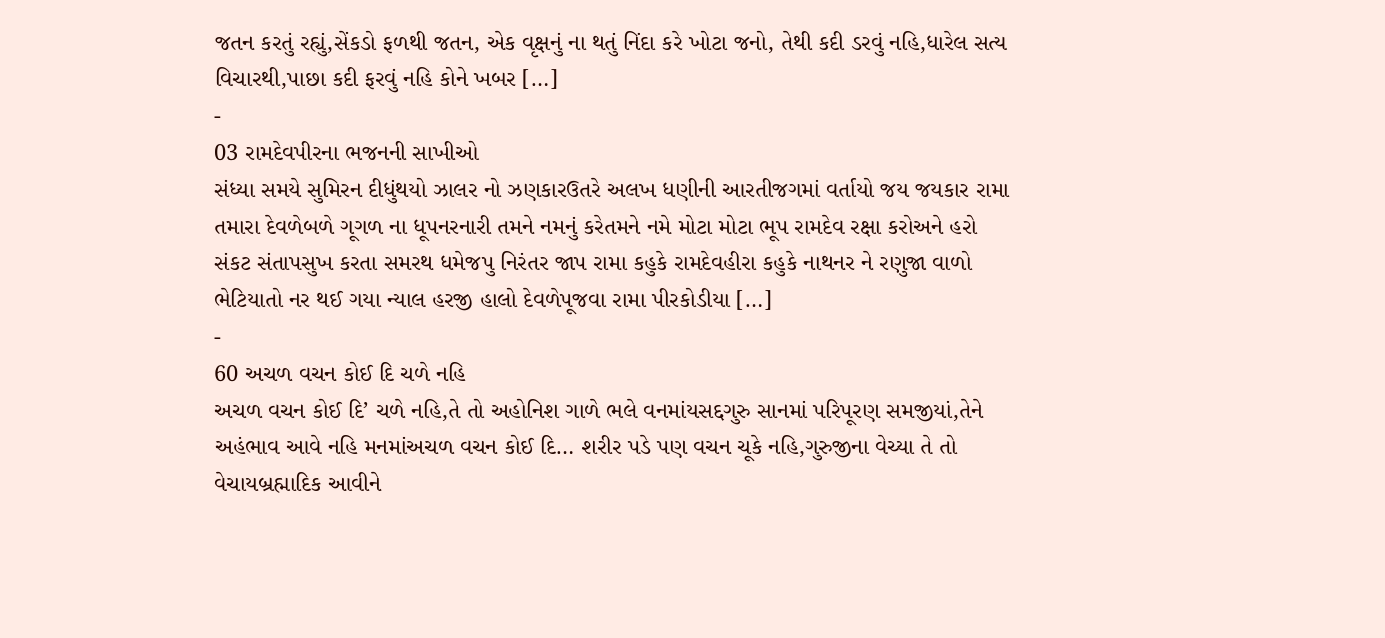જતન કરતું રહ્યું,સેંકડો ફળથી જતન, એક વૃક્ષનું ના થતું નિંદા કરે ખોટા જનો, તેથી કદી ડરવું નહિ,ધારેલ સત્ય વિચારથી,પાછા કદી ફરવું નહિ કોને ખબર […]
-
03 રામદેવપીરના ભજનની સાખીઓ
સંધ્યા સમયે સુમિરન દીધુંથયો ઝાલર નો ઝણકારઉતરે અલખ ધણીની આરતીજગમાં વર્તાયો જય જયકાર રામા તમારા દેવળેબળે ગૂગળ ના ધૂપનરનારી તમને નમનું કરેતમને નમે મોટા મોટા ભૂપ રામદેવ રક્ષા કરોઅને હરો સંકટ સંતાપસુખ કરતા સમરથ ધમેજપુ નિરંતર જાપ રામા કહુકે રામદેવહીરા કહુકે નાથનર ને રણુજા વાળો ભેટિયાતો નર થઈ ગયા ન્યાલ હરજી હાલો દેવળેપૂજવા રામા પીરકોડીયા […]
-
60 અચળ વચન કોઈ દિ ચળે નહિ
અચળ વચન કોઈ દિ’ ચળે નહિ,તે તો અહોનિશ ગાળે ભલે વનમાંયસદ્દગુરુ સાનમાં પરિપૂરણ સમજીયાં,તેને અહંભાવ આવે નહિ મનમાંઅચળ વચન કોઈ દિ… શરીર પડે પણ વચન ચૂકે નહિ,ગુરુજીના વેચ્યા તે તો વેચાયબ્રહ્માદિક આવીને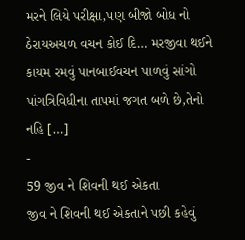મરને લિયે પરીક્ષા,પણ બીજો બોધ નો ઠેરાયઅચળ વચન કોઈ દિ… મરજીવા થઈને કાયમ રમવું પાનબાઈવચન પાળવું સાંગો પાંગત્રિવિધીના તાપમાં જગત બળે છે,તેનો નહિ […]
-
59 જીવ ને શિવની થઈ એકતા
જીવ ને શિવની થઈ એકતાને પછી કહેવું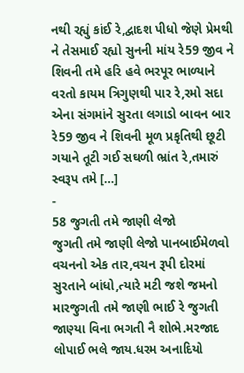નથી રહ્યું કાંઈ રે,દ્વાદશ પીધો જેણે પ્રેમથી ને તેસમાઈ રહ્યો સુનની માંય રે59 જીવ ને શિવની તમે હરિ હવે ભરપૂર ભાળ્યાને વરતો કાયમ ત્રિગુણથી પાર રે,રમો સદા એના સંગમાંને સુરતા લગાડો બાવન બાર રે59 જીવ ને શિવની મૂળ પ્રકૃતિથી છૂટી ગયાને તૂટી ગઈ સઘળી ભ્રાંત રે,તમારું સ્વરૂપ તમે […]
-
58 જુગતી તમે જાણી લેજો
જુગતી તમે જાણી લેજો પાનબાઈમેળવો વચનનો એક તાર,વચન રૂપી દોરમાં સુરતાને બાંધો,ત્યારે મટી જશે જમનો મારજુગતી તમે જાણી ભાઈ રે જુગતી જાણ્યા વિના ભગતી નૈ શોભે.મરજાદ લોપાઈ ભલે જાય.ધરમ અનાદિયો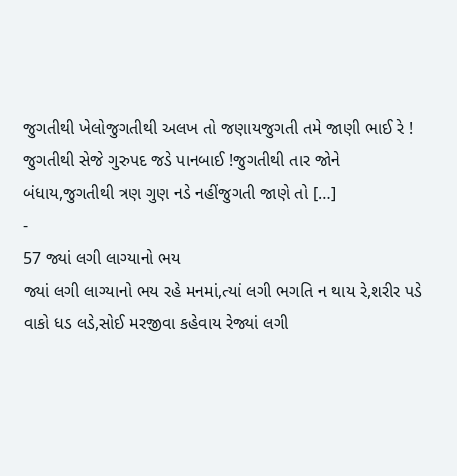જુગતીથી ખેલોજુગતીથી અલખ તો જણાયજુગતી તમે જાણી ભાઈ રે ! જુગતીથી સેજે ગુરુપદ જડે પાનબાઈ !જુગતીથી તાર જોને બંધાય,જુગતીથી ત્રણ ગુણ નડે નહીંજુગતી જાણે તો […]
-
57 જ્યાં લગી લાગ્યાનો ભય
જ્યાં લગી લાગ્યાનો ભય રહે મનમાં,ત્યાં લગી ભગતિ ન થાય રે,શરીર પડે વાકો ધડ લડે,સોઈ મરજીવા કહેવાય રેજ્યાં લગી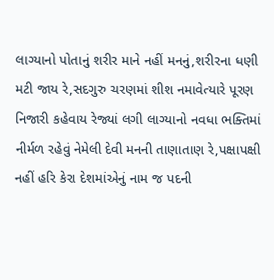લાગ્યાનો પોતાનું શરીર માને નહીં મનનું,શરીરના ધણી મટી જાય રે,સદગુરુ ચરણમાં શીશ નમાવેત્યારે પૂરણ નિજારી કહેવાય રેજ્યાં લગી લાગ્યાનો નવધા ભક્તિમાં નીર્મળ રહેવું નેમેલી દેવી મનની તાણાતાણ રે,પક્ષાપક્ષી નહીં હરિ કેરા દેશમાંએનું નામ જ પદની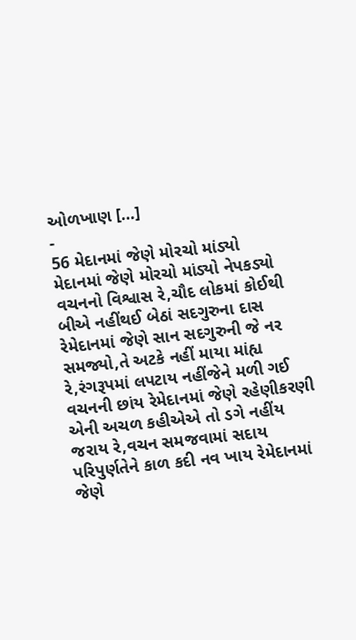ઓળખાણ […]
-
56 મેદાનમાં જેણે મોરચો માંડ્યો
મેદાનમાં જેણે મોરચો માંડ્યો નેપકડ્યો વચનનો વિશ્વાસ રે,ચૌદ લોકમાં કોઈથી બીએ નહીંથઈ બેઠાં સદગુરુના દાસ રેમેદાનમાં જેણે સાન સદગુરુની જે નર સમજ્યો,તે અટકે નહીં માયા માંહ્ય રે,રંગરૂપમાં લપટાય નહીંજેને મળી ગઈ વચનની છાંય રેમેદાનમાં જેણે રહેણીકરણી એની અચળ કહીએએ તો ડગે નહીંય જરાય રે,વચન સમજવામાં સદાય પરિપુર્ણતેને કાળ કદી નવ ખાય રેમેદાનમાં જેણે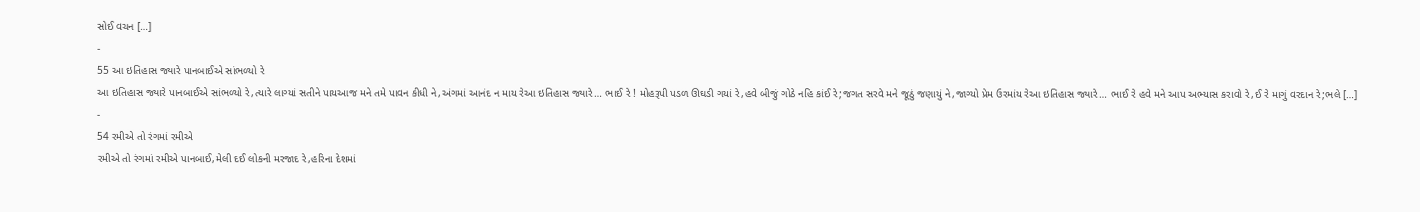સોઈ વચન […]
-
55 આ ઇતિહાસ જ્યારે પાનબાઈએ સાંભળ્યો રે
આ ઇતિહાસ જ્યારે પાનબાઈએ સાંભળ્યો રે,ત્યારે લાગ્યાં સતીને પાયઆજ મને તમે પાવન કીધી ને,અંગમાં આનંદ ન માય રેઆ ઇતિહાસ જ્યારે… ભાઈ રે ! મોહરૂપી પડળ ઊઘડી ગયાં રે,હવે બીજું ગોઠે નહિ કાંઈ રે;જગત સરવે મને જૂઠું જણાયું ને,જાગ્યો પ્રેમ ઉરમાંય રેઆ ઇતિહાસ જ્યારે… ભાઈ રે હવે મને આપ અભ્યાસ કરાવો રે,ઈ રે માગું વરદાન રે;ભલે […]
-
54 રમીએ તો રંગમાં રમીએ
રમીએ તો રંગમાં રમીએ પાનબાઈ,મેલી દઈ લોકની મરજાદ રે,હરિના દેશમાં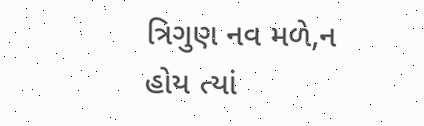ત્રિગુણ નવ મળે,ન હોય ત્યાં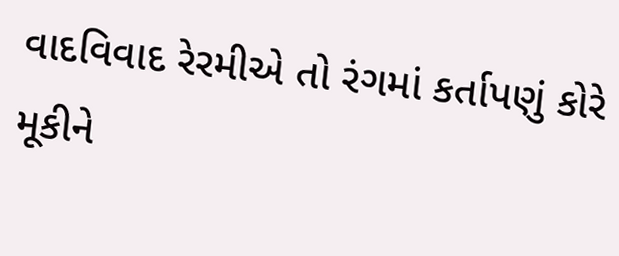વાદવિવાદ રેરમીએ તો રંગમાં કર્તાપણું કોરે મૂકીને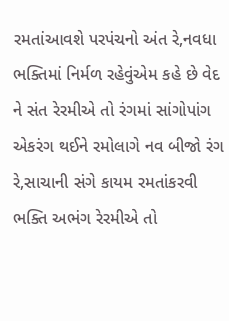રમતાંઆવશે પરપંચનો અંત રે,નવધા ભક્તિમાં નિર્મળ રહેવુંએમ કહે છે વેદ ને સંત રેરમીએ તો રંગમાં સાંગોપાંગ એકરંગ થઈને રમોલાગે નવ બીજો રંગ રે,સાચાની સંગે કાયમ રમતાંકરવી ભક્તિ અભંગ રેરમીએ તો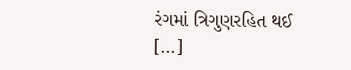રંગમાં ત્રિગુણરહિત થઈ […]